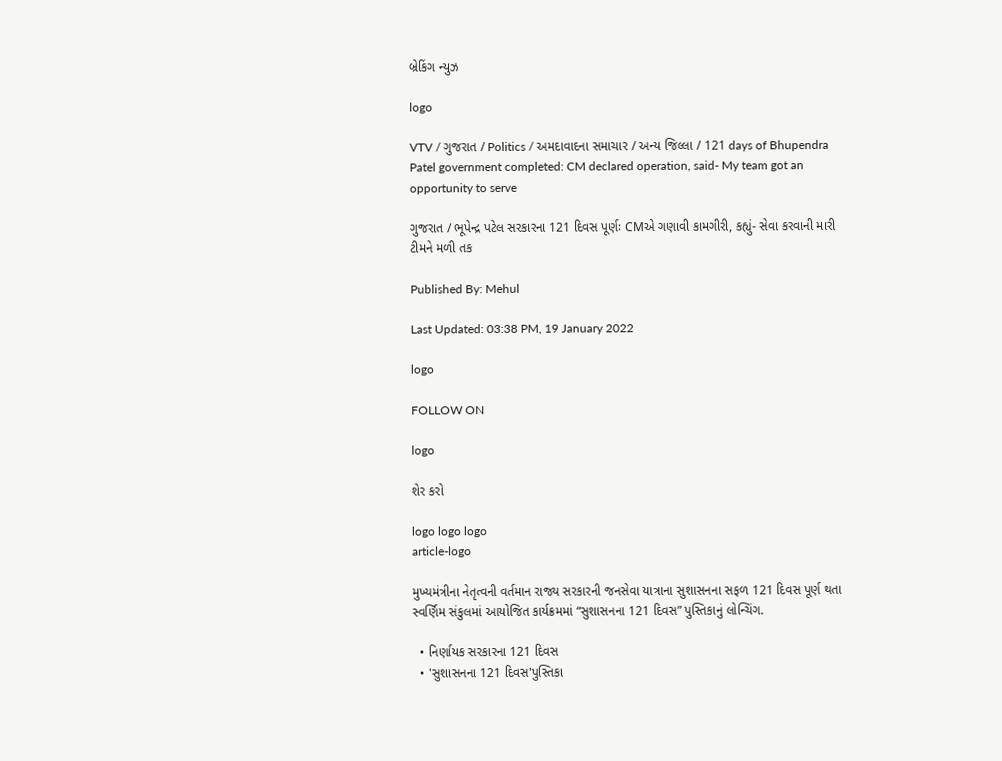બ્રેકિંગ ન્યુઝ

logo

VTV / ગુજરાત / Politics / અમદાવાદના સમાચાર / અન્ય જિલ્લા / 121 days of Bhupendra Patel government completed: CM declared operation, said- My team got an opportunity to serve

ગુજરાત / ભૂપેન્દ્ર પટેલ સરકારના 121 દિવસ પૂર્ણઃ CMએ ગણાવી કામગીરી, કહ્યું- સેવા કરવાની મારી ટીમને મળી તક

Published By: Mehul

Last Updated: 03:38 PM, 19 January 2022

logo

FOLLOW ON

logo

શેર કરો

logo logo logo
article-logo

મુખ્યમંત્રીના નેતૃત્વની વર્તમાન રાજ્ય સરકારની જનસેવા યાત્રાના સુશાસનના સફળ 121 દિવસ પૂર્ણ થતા સ્વર્ણિમ સંકુલમાં આયોજિત કાર્યક્રમમાં “સુશાસનના 121 દિવસ” પુસ્તિકાનું લોન્ચિંગ.

  • નિર્ણાયક સરકારના 121 દિવસ
  • 'સુશાસનના 121 દિવસ'પુસ્તિકા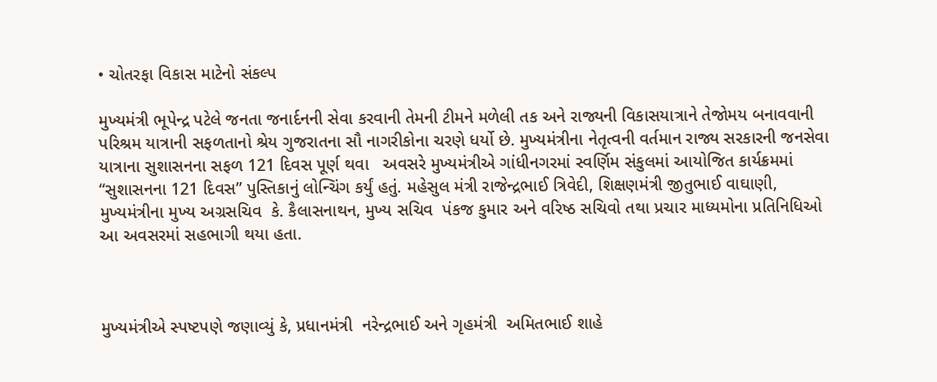• ચોતરફા વિકાસ માટેનો સંકલ્પ

મુખ્યમંત્રી ભૂપેન્દ્ર પટેલે જનતા જનાર્દનની સેવા કરવાની તેમની ટીમને મળેલી તક અને રાજ્યની વિકાસયાત્રાને તેજોમય બનાવવાની પરિશ્રમ યાત્રાની સફળતાનો શ્રેય ગુજરાતના સૌ નાગરીકોના ચરણે ધર્યો છે. મુખ્યમંત્રીના નેતૃત્વની વર્તમાન રાજ્ય સરકારની જનસેવા યાત્રાના સુશાસનના સફળ 121 દિવસ પૂર્ણ થવા   અવસરે મુખ્યમંત્રીએ ગાંધીનગરમાં સ્વર્ણિમ સંકુલમાં આયોજિત કાર્યક્રમમાં   “સુશાસનના 121 દિવસ” પુસ્તિકાનું લોન્ચિંગ કર્યું હતું. મહેસુલ મંત્રી રાજેન્દ્રભાઈ ત્રિવેદી, શિક્ષણમંત્રી જીતુભાઈ વાઘાણી, મુખ્યમંત્રીના મુખ્ય અગ્રસચિવ  કે. કૈલાસનાથન, મુખ્ય સચિવ  પંકજ કુમાર અને વરિષ્ઠ સચિવો તથા પ્રચાર માધ્યમોના પ્રતિનિધિઓ આ અવસરમાં સહભાગી થયા હતા.



મુખ્યમંત્રીએ સ્પષ્ટપણે જણાવ્યું કે, પ્રધાનમંત્રી  નરેન્દ્રભાઈ અને ગૃહમંત્રી  અમિતભાઈ શાહે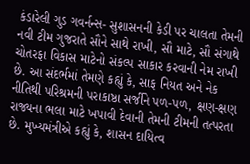કંડારેલી ગુડ ગવર્નન્સ- સુશાસનની કેડી પર ચાલતા તેમની નવી ટીમ ગુજરાતે સૌને સાથે રાખી, સૌ માટે, સૌ સંગાથે ચોતરફા વિકાસ માટેનો સંકલ્પ સાકાર કરવાની નેમ રાખી છે. આ સંદર્ભમાં તેમણે કહ્યું કે, સાફ નિયત અને નેક નીતિથી પરિશ્રમની પરાકાષ્ઠા સર્જીને પળ-પળ, ક્ષણ-ક્ષણ રાજ્યના ભલા માટે ખપાવી દેવાની તેમની ટીમની તત્પરતા છે. મુખ્યમંત્રીએ કહ્યું કે, શાસન દાયિત્વ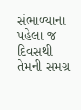સંભાળ્યાના પહેલા જ દિવસથી તેમની સમગ્ર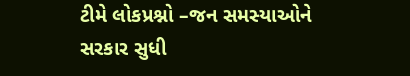ટીમે લોકપ્રશ્નો –જન સમસ્યાઓને સરકાર સુધી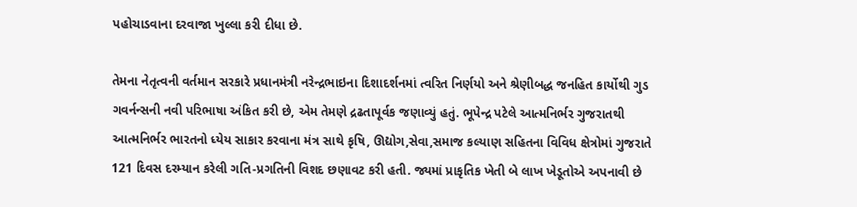પહોચાડવાના દરવાજા ખુલ્લા કરી દીધા છે.

તેમના નેતૃત્વની વર્તમાન સરકારે પ્રધાનમંત્રી નરેન્દ્રભાઇના દિશાદર્શનમાં ત્વરિત નિર્ણયો અને શ્રેણીબદ્ધ જનહિત કાર્યોથી ગુડ ગવર્નન્સની નવી પરિભાષા અંકિત કરી છે, એમ તેમણે દ્રઢતાપૂર્વક જણાવ્યું હતું. ભૂપેન્દ્ર પટેલે આત્મનિર્ભર ગુજરાતથી આત્મનિર્ભર ભારતનો ધ્યેય સાકાર કરવાના મંત્ર સાથે કૃષિ, ઊદ્યોગ,સેવા,સમાજ કલ્યાણ સહિતના વિવિધ ક્ષેત્રોમાં ગુજરાતે 121 દિવસ દરમ્યાન કરેલી ગતિ-પ્રગતિની વિશદ છણાવટ કરી હતી. જ્યમાં પ્રાકૃતિક ખેતી બે લાખ ખેડૂતોએ અપનાવી છે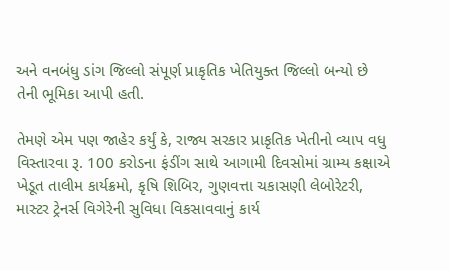અને વનબંધુ ડાંગ જિલ્લો સંપૂર્ણ પ્રાકૃતિક ખેતિયુક્ત જિલ્લો બન્યો છે તેની ભૂમિકા આપી હતી.

તેમણે એમ પણ જાહેર કર્યું કે, રાજ્ય સરકાર પ્રાકૃતિક ખેતીનો વ્યાપ વધુ વિસ્તારવા રૂ. 100 કરોડના ફંડીંગ સાથે આગામી દિવસોમાં ગ્રામ્ય કક્ષાએ ખેડૂત તાલીમ કાર્યક્રમો, કૃષિ શિબિર, ગુણવત્તા ચકાસણી લેબોરેટરી, માસ્ટર ટ્રેનર્સ વિગેરેની સુવિધા વિકસાવવાનું કાર્ય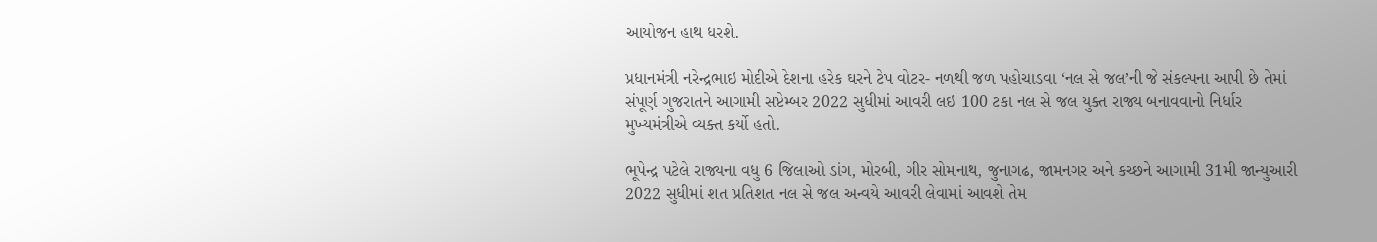આયોજન હાથ ધરશે.

પ્રધાનમંત્રી નરેન્દ્રભાઇ મોદીએ દેશના હરેક ઘરને ટેપ વોટર- નળથી જળ પહોચાડવા ‘નલ સે જલ’ની જે સંકલ્પના આપી છે તેમાં સંપૂર્ણ ગુજરાતને આગામી સપ્ટેમ્બર 2022 સુધીમાં આવરી લઇ 100 ટકા નલ સે જલ યુક્ત રાજ્ય બનાવવાનો નિર્ધાર મુખ્યમંત્રીએ વ્યક્ત કર્યો હતો.

ભૂપેન્દ્ર પટેલે રાજ્યના વધુ 6 જિલાઓ ડાંગ, મોરબી, ગીર સોમનાથ, જુનાગઢ, જામનગર અને કચ્છને આગામી 31મી જાન્યુઆરી 2022 સુધીમાં શત પ્રતિશત નલ સે જલ અન્વયે આવરી લેવામાં આવશે તેમ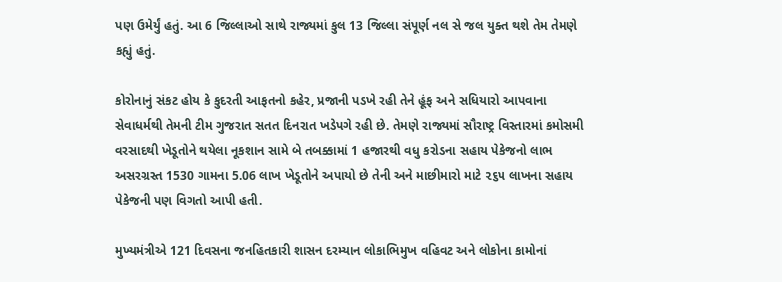પણ ઉમેર્યું હતું. આ 6 જિલ્લાઓ સાથે રાજ્યમાં કુલ 13 જિલ્લા સંપૂર્ણ નલ સે જલ યુક્ત થશે તેમ તેમણે કહ્યું હતું.

કોરોનાનું સંકટ હોય કે કુદરતી આફતનો કહેર, પ્રજાની પડખે રહી તેને હૂંફ અને સધિયારો આપવાના સેવાધર્મથી તેમની ટીમ ગુજરાત સતત દિનરાત ખડેપગે રહી છે. તેમણે રાજ્યમાં સૌરાષ્ટ્ર વિસ્તારમાં કમોસમી વરસાદથી ખેડૂતોને થયેલા નૂકશાન સામે બે તબક્કામાં 1 હજારથી વધુ કરોડના સહાય પેકેજનો લાભ અસરગ્રસ્ત 1530 ગામના 5.06 લાખ ખેડૂતોને અપાયો છે તેની અને માછીમારો માટે ૨૬૫ લાખના સહાય પેકેજની પણ વિગતો આપી હતી.

મુખ્યમંત્રીએ 121 દિવસના જનહિતકારી શાસન દરમ્યાન લોકાભિમુખ વહિવટ અને લોકોના કામોનાં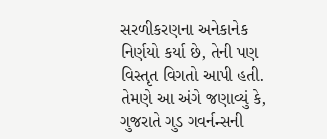સરળીકરણના અનેકાનેક નિર્ણયો કર્યા છે, તેની પણ વિસ્તૃત વિગતો આપી હતી.
તેમણે આ અંગે જણાવ્યું કે, ગુજરાતે ગુડ ગવર્નન્સની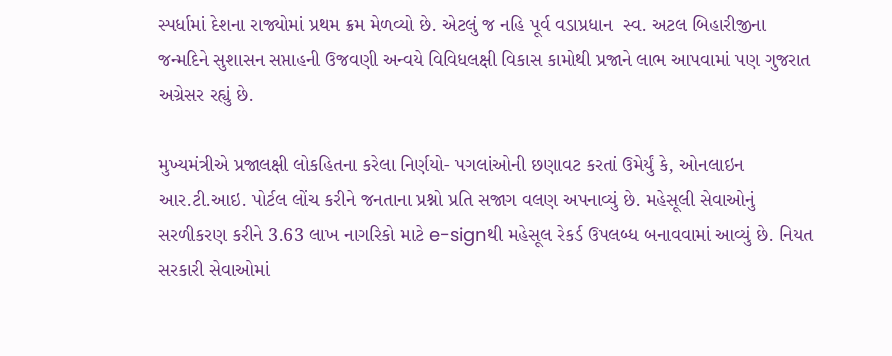સ્પર્ધામાં દેશના રાજ્યોમાં પ્રથમ ક્રમ મેળવ્યો છે. એટલું જ નહિ પૂર્વ વડાપ્રધાન  સ્વ. અટલ બિહારીજીના જન્મદિને સુશાસન સપ્તાહની ઉજવણી અન્વયે વિવિધલક્ષી વિકાસ કામોથી પ્રજાને લાભ આપવામાં પણ ગુજરાત અગ્રેસર રહ્યું છે.

મુખ્યમંત્રીએ પ્રજાલક્ષી લોકહિતના કરેલા નિર્ણયો- પગલાંઓની છણાવટ કરતાં ઉમેર્યું કે, ઓનલાઇન આર.ટી.આઇ. પોર્ટલ લોંચ કરીને જનતાના પ્રશ્નો પ્રતિ સજાગ વલણ અપનાવ્યું છે. મહેસૂલી સેવાઓનું સરળીકરણ કરીને 3.63 લાખ નાગરિકો માટે e-signથી મહેસૂલ રેકર્ડ ઉપલબ્ધ બનાવવામાં આવ્યું છે. નિયત સરકારી સેવાઓમાં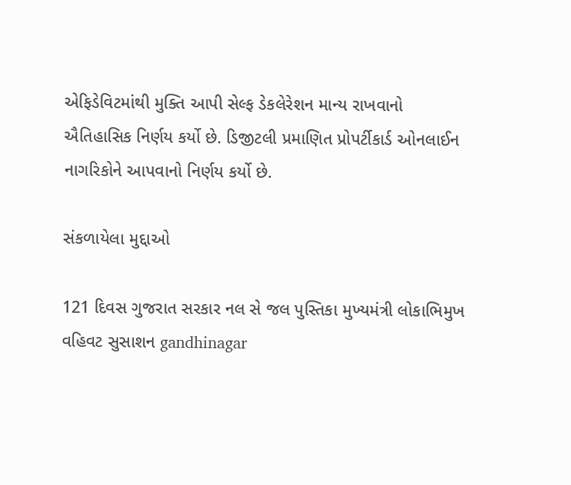એફિડેવિટમાંથી મુક્તિ આપી સેલ્ફ ડેકલેરેશન માન્ય રાખવાનો ઐતિહાસિક નિર્ણય કર્યો છે. ડિજીટલી પ્રમાણિત પ્રોપર્ટીકાર્ડ ઓનલાઈન નાગરિકોને આપવાનો નિર્ણય કર્યો છે.

સંકળાયેલા મુદ્દાઓ

121 દિવસ ગુજરાત સરકાર નલ સે જલ પુસ્તિકા મુખ્યમંત્રી લોકાભિમુખ વહિવટ સુસાશન gandhinagar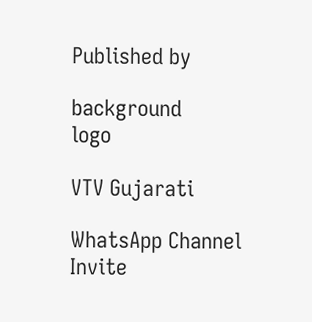Published by

background
logo

VTV Gujarati

WhatsApp Channel Invite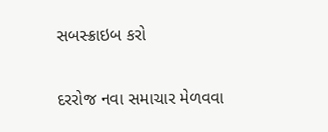સબસ્ક્રાઇબ કરો

દરરોજ નવા સમાચાર મેળવવા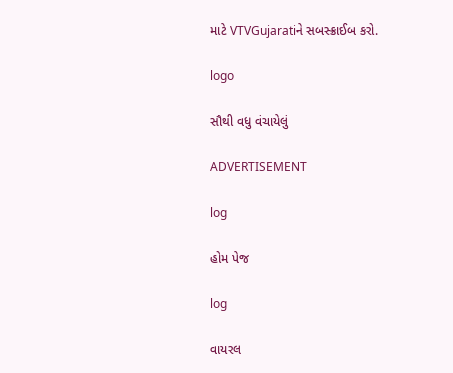માટે VTVGujaratiને સબસ્ક્રાઈબ કરો.

logo

સૌથી વધુ વંચાયેલું

ADVERTISEMENT

log

હોમ પેજ

log

વાયરલ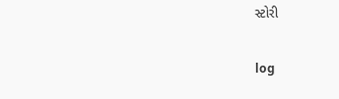સ્ટોરી

log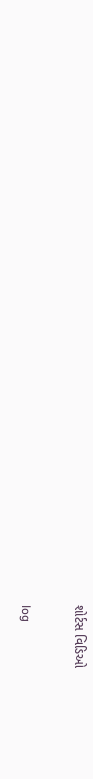શોર્ટસ વિડિઓ

log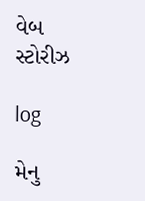વેબ સ્ટોરીઝ

log

મેનુ